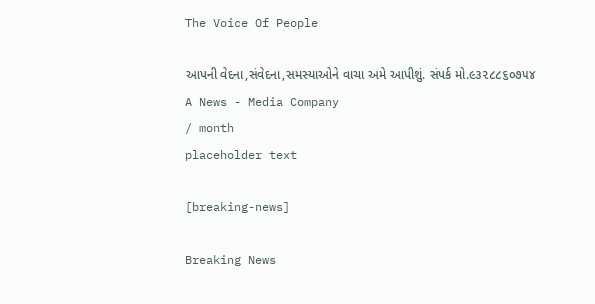The Voice Of People

આપની વેદના,સંવેદના,સમસ્યાઓને વાચા અમે આપીશું. સંપર્ક મો.૯૩૨૮૮૬૦૭૫૪
A News - Media Company
/ month
placeholder text

[breaking-news]

Breaking News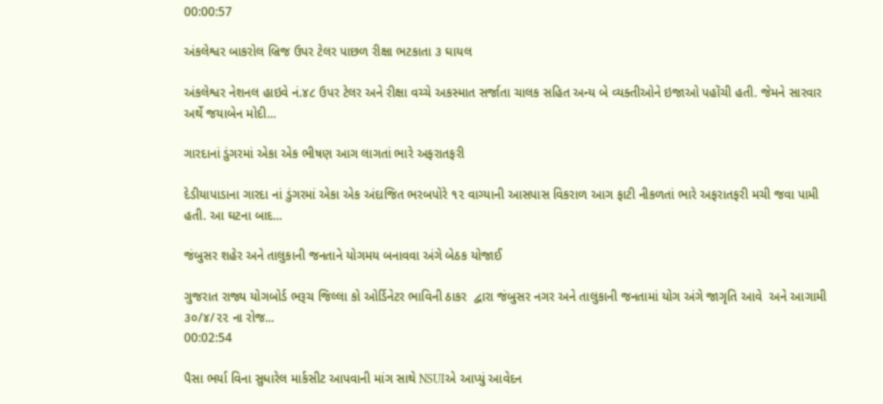00:00:57

અંકલેશ્વર બાકરોલ બ્રિજ ઉપર ટેલર પાછળ રીક્ષા ભટકાતા ૩ ઘાયલ

અંકલેશ્વર નેશનલ હાઇવે નં.૪૮ ઉપર ટેલર અને રીક્ષા વચ્ચે અકસ્માત સર્જાતા ચાલક સહિત અન્ય બે વ્યક્તીઓને ઇજાઓ પહોંચી હતી. જેમને સારવાર અર્થે જયાબેન મોદી...

ગારદાનાં ડુંગરમાં એકા એક ભીષણ આગ લાગતાં ભારે અફરાતફરી

દેડીયાપાડાના ગારદા નાં ડુંગરમાં એકા એક અંદાજિત ભરબપોરે ૧૨ વાગ્યાની આસપાસ વિકરાળ આગ ફાટી નીકળતાં ભારે અફરાતફરી મચી જવા પામી હતી. આ ઘટના બાદ...

જંબુસર શહેર અને તાલુકાની જનતાને યોગમય બનાવવા અંગે બેઠક યોજાઈ

ગુજરાત રાજ્ય યોગબોર્ડ ભરૂચ જિલ્લા કો ઓર્ડિનેટર ભાવિની ઠાકર  દ્વારા જંબુસર નગર અને તાલુકાની જનતામાં યોગ અંગે જાગૃતિ આવે  અને આગામી ૩૦/૪/૨૨ ના રોજ...
00:02:54

પૈસા ભર્યા વિના સુધારેલ માર્કસીટ આપવાની માંગ સાથે NSUIએ આપ્યું આવેદન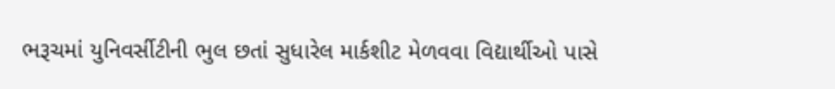ભરૂચમાં યુનિવર્સીટીની ભુલ છતાં સુધારેલ માર્કશીટ મેળવવા વિદ્યાર્થીઓ પાસે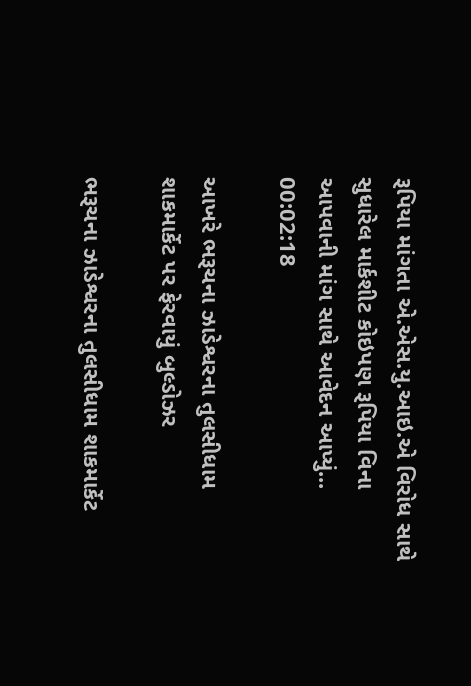રૂપિયા માંગતા એ.એસ.યુ.આઇ.એ વિરોધ સાથે સુધારેલ માર્કશીટ કોઇપણ રૂપિયા વિના આપવાની માંગ સાથે આવેદન આપ્યું...
00:02:18

આખરે ભરૂચના ઝાડેશ્વરના તુલસીધામ શાકમાર્કેટ પર ફેરવાયું બુલ્ડોઝર

ભરૂચના ઝાડેશ્વરના તુલસીધામ શાકમાર્કેટ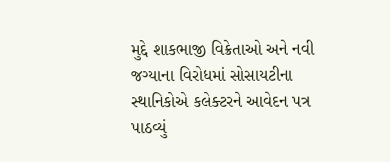મુદ્દે શાકભાજી વિક્રેતાઓ અને નવી જગ્યાના વિરોધમાં સોસાયટીના સ્થાનિકોએ કલેક્ટરને આવેદન પત્ર પાઠવ્યું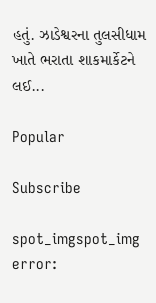હતું. ઝાડેશ્વરના તુલસીધામ ખાતે ભરાતા શાકમાર્કેટને લઈ...

Popular

Subscribe

spot_imgspot_img
error: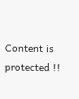Content is protected !!